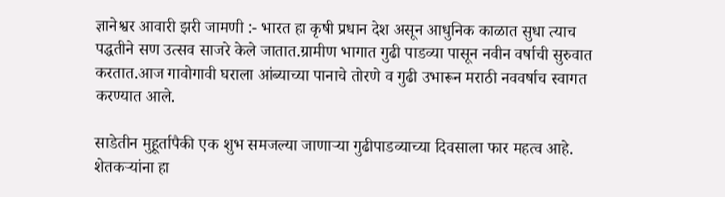ज्ञानेश्वर आवारी झरी जामणी :- भारत हा कृषी प्रधान देश असून आधुनिक काळात सुधा त्याच पद्धतीने सण उत्सव साजरे केले जातात.ग्रामीण भागात गुढी पाडव्या पासून नवीन वर्षाची सुरुवात करतात.आज गावोगावी घराला आंब्याच्या पानाचे तोरणे व गुढी उभारून मराठी नववर्षाच स्वागत करण्यात आले.

साडेतीन मुहूर्तापैकी एक शुभ समजल्या जाणाऱ्या गुढीपाडव्याच्या दिवसाला फार महत्व आहे. शेतकऱ्यांना हा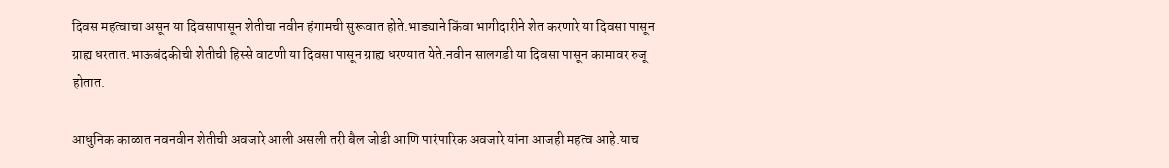दिवस महत्वाचा असून या दिवसापासून शेतीचा नवीन हंगामची सुरूवात होते.भाड्याने किंवा भागीदारीने शेत करणारे या दिवसा पासून ग्राह्य धरतात.भाऊबंदकीची शेतीची हिस्से वाटणी या दिवसा पासून ग्राह्य धरण्यात येते.नवीन सालगडी या दिवसा पासून कामावर रुजू होतात.

आधुनिक काळात नवनवीन शेतीची अवजारे आली असली तरी बैल जोडी आणि पारंपारिक अवजारे यांना आजही महत्व आहे.याच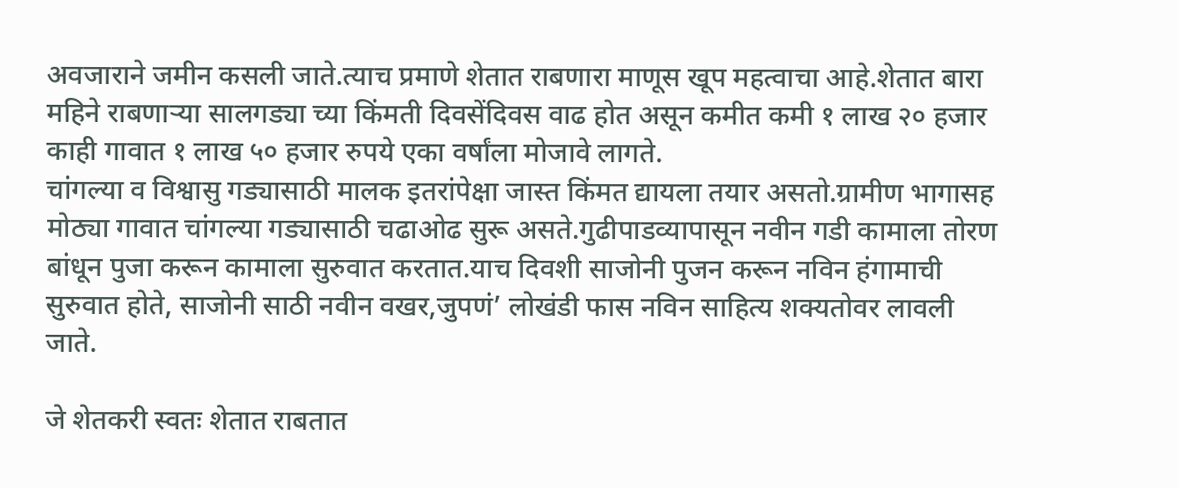अवजाराने जमीन कसली जाते.त्याच प्रमाणे शेतात राबणारा माणूस खूप महत्वाचा आहे.शेतात बारा महिने राबणाऱ्या सालगड्या च्या किंमती दिवसेंदिवस वाढ होत असून कमीत कमी १ लाख २० हजार काही गावात १ लाख ५० हजार रुपये एका वर्षांला मोजावे लागते.
चांगल्या व विश्वासु गड्यासाठी मालक इतरांपेक्षा जास्त किंमत द्यायला तयार असतो.ग्रामीण भागासह मोठ्या गावात चांगल्या गड्यासाठी चढाओढ सुरू असते.गुढीपाडव्यापासून नवीन गडी कामाला तोरण बांधून पुजा करून कामाला सुरुवात करतात.याच दिवशी साजोनी पुजन करून नविन हंगामाची सुरुवात होते, साजोनी साठी नवीन वखर,जुपणं’ लोखंडी फास नविन साहित्य शक्यतोवर लावली जाते.

जे शेतकरी स्वतः शेतात राबतात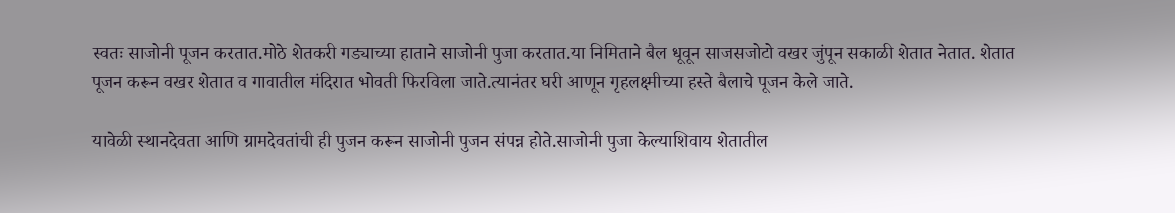स्वतः साजोनी पूजन करतात.मोठे शेतकरी गड्याच्या हाताने साजोनी पुजा करतात.या निमिताने बैल धूवून साजसजोटो वखर जुंपून सकाळी शेतात नेतात. शेतात पूजन करून वखर शेतात व गावातील मंदिरात भोवती फिरविला जाते.त्यानंतर घरी आणून गृहलक्ष्मीच्या हस्ते बैलाचे पूजन केले जाते.

यावेळी स्थानदेवता आणि ग्रामदेवतांची ही पुजन करून साजोनी पुजन संपन्न होते.साजोनी पुजा केल्याशिवाय शेतातील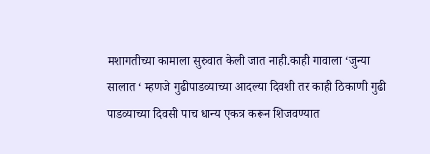मशागतीच्या कामाला सुरुवात केली जात नाही.काही गावाला ‘जुन्या सालात ‘ म्हणजे गुढीपाडव्याच्या आदल्या दिवशी तर काही ठिकाणी गुढी पाडव्याच्या दिवसी पाच धान्य एकत्र करून शिजवण्यात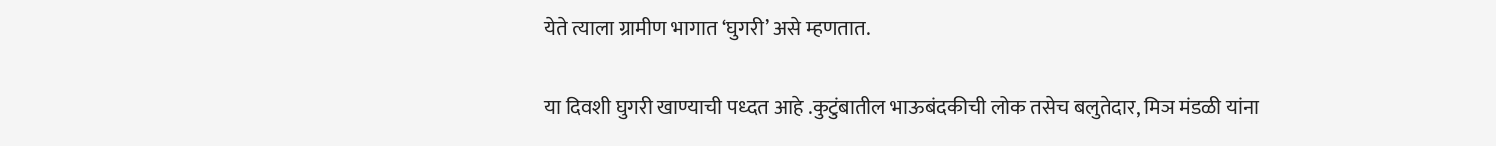येते त्याला ग्रामीण भागात ‘घुगरी’ असे म्हणतात.

या दिवशी घुगरी खाण्याची पध्दत आहे .कुटुंबातील भाऊबंदकीची लोक तसेच बलुतेदार, मिञ मंडळी यांना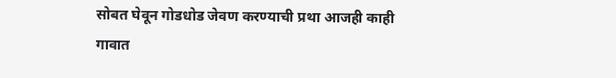सोबत घेवून गोडधोड जेवण करण्याची प्रथा आजही काही गावात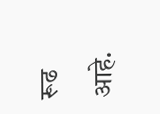रूढ आहे.